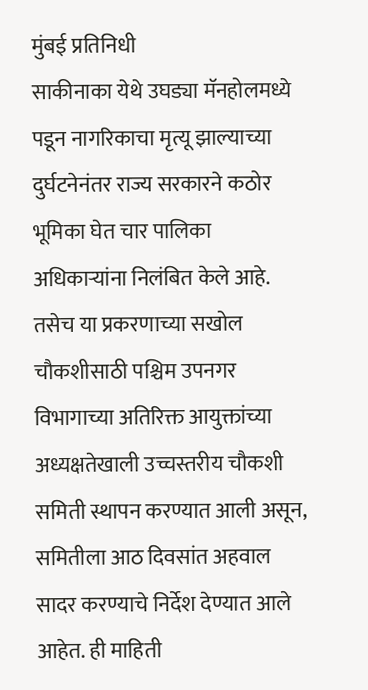मुंबई प्रतिनिधी
साकीनाका येथे उघड्या मॅनहोलमध्ये पडून नागरिकाचा मृत्यू झाल्याच्या दुर्घटनेनंतर राज्य सरकारने कठोर भूमिका घेत चार पालिका अधिकाऱ्यांना निलंबित केले आहे. तसेच या प्रकरणाच्या सखोल चौकशीसाठी पश्चिम उपनगर विभागाच्या अतिरिक्त आयुक्तांच्या अध्यक्षतेखाली उच्चस्तरीय चौकशी समिती स्थापन करण्यात आली असून, समितीला आठ दिवसांत अहवाल सादर करण्याचे निर्देश देण्यात आले आहेत. ही माहिती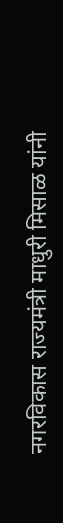नगरविकास राज्यमंत्री माधुरी मिसाळ यांनी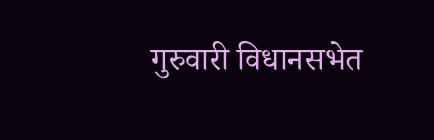गुरुवारी विधानसभेत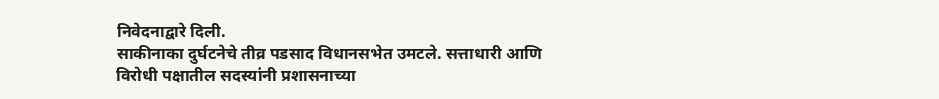निवेदनाद्वारे दिली.
साकीनाका दुर्घटनेचे तीव्र पडसाद विधानसभेत उमटले. सत्ताधारी आणि विरोधी पक्षातील सदस्यांनी प्रशासनाच्या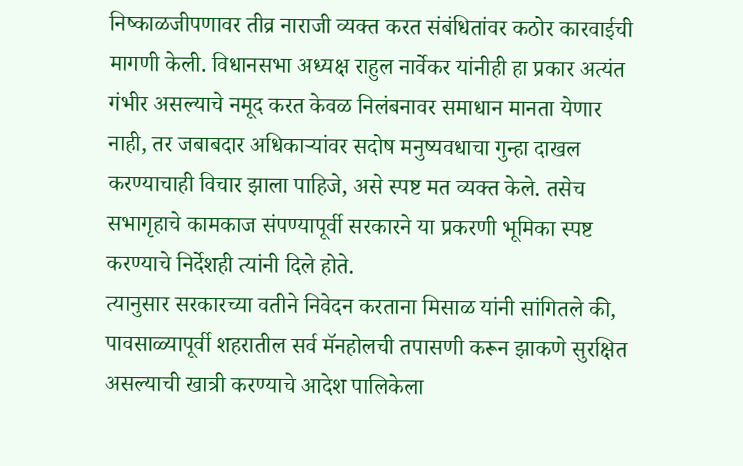निष्काळजीपणावर तीव्र नाराजी व्यक्त करत संबंधितांवर कठोर कारवाईची मागणी केली. विधानसभा अध्यक्ष राहुल नार्वेकर यांनीही हा प्रकार अत्यंत गंभीर असल्याचे नमूद करत केवळ निलंबनावर समाधान मानता येणार नाही, तर जबाबदार अधिकाऱ्यांवर सदोष मनुष्यवधाचा गुन्हा दाखल करण्याचाही विचार झाला पाहिजे, असे स्पष्ट मत व्यक्त केले. तसेच सभागृहाचे कामकाज संपण्यापूर्वी सरकारने या प्रकरणी भूमिका स्पष्ट करण्याचे निर्देशही त्यांनी दिले होते.
त्यानुसार सरकारच्या वतीने निवेदन करताना मिसाळ यांनी सांगितले की, पावसाळ्यापूर्वी शहरातील सर्व मॅनहोलची तपासणी करून झाकणे सुरक्षित असल्याची खात्री करण्याचे आदेश पालिकेला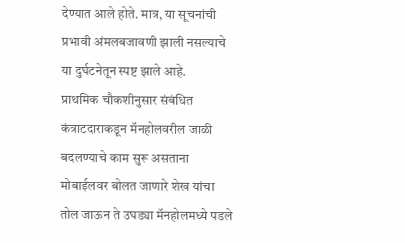देण्यात आले होते. मात्र, या सूचनांची प्रभावी अंमलबजावणी झाली नसल्याचे या दुर्घटनेतून स्पष्ट झाले आहे.
प्राथमिक चौकशीनुसार संबंधित कंत्राटदाराकडून मॅनहोलवरील जाळी बदलण्याचे काम सुरू असताना मोबाईलवर बोलत जाणारे शेख यांचा तोल जाऊन ते उघड्या मॅनहोलमध्ये पडले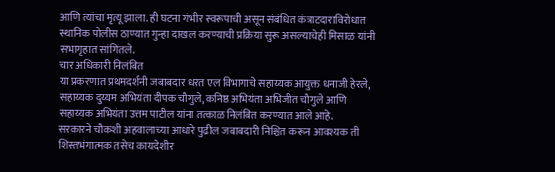आणि त्यांचा मृत्यू झाला. ही घटना गंभीर स्वरूपाची असून संबंधित कंत्राटदाराविरोधात स्थानिक पोलीस ठाण्यात गुन्हा दाखल करण्याची प्रक्रिया सुरू असल्याचेही मिसाळ यांनी सभागृहात सांगितले.
चार अधिकारी निलंबित
या प्रकरणात प्रथमदर्शनी जबाबदार धरत एल विभागाचे सहाय्यक आयुक्त धनाजी हेरले, सहाय्यक दुय्यम अभियंता दीपक चौगुले, कनिष्ठ अभियंता अभिजीत चौगुले आणि सहाय्यक अभियंता उत्तम पाटील यांना तत्काळ निलंबित करण्यात आले आहे.
सरकारने चौकशी अहवालाच्या आधारे पुढील जबाबदारी निश्चित करून आवश्यक ती शिस्तभंगात्मक तसेच कायदेशीर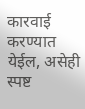कारवाई करण्यात येईल, असेही स्पष्ट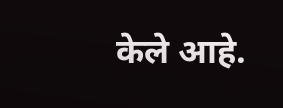केले आहे.